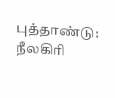புத்தாண்டு: நீலகிரி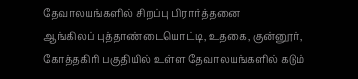தேவாலயங்களில் சிறப்பு பிரார்த்தனை
ஆங்கிலப் புத்தாண்டையொட்டி, உதகை, குன்னூர், கோத்தகிரி பகுதியில் உள்ள தேவாலயங்களில் கடும்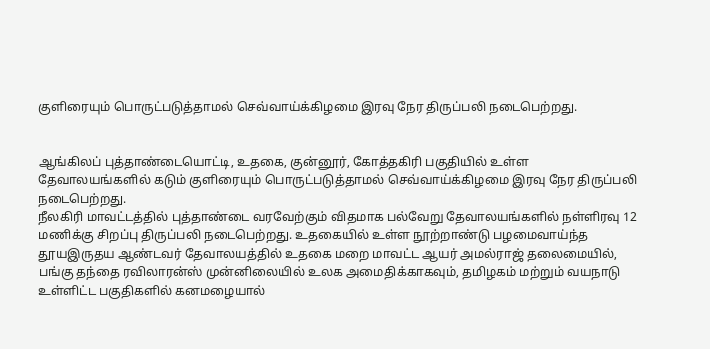குளிரையும் பொருட்படுத்தாமல் செவ்வாய்க்கிழமை இரவு நேர திருப்பலி நடைபெற்றது.


ஆங்கிலப் புத்தாண்டையொட்டி, உதகை, குன்னூர், கோத்தகிரி பகுதியில் உள்ள தேவாலயங்களில் கடும் குளிரையும் பொருட்படுத்தாமல் செவ்வாய்க்கிழமை இரவு நேர திருப்பலி நடைபெற்றது.
நீலகிரி மாவட்டத்தில் புத்தாண்டை வரவேற்கும் விதமாக பல்வேறு தேவாலயங்களில் நள்ளிரவு 12 மணிக்கு சிறப்பு திருப்பலி நடைபெற்றது. உதகையில் உள்ள நூற்றாண்டு பழமைவாய்ந்த தூயஇருதய ஆண்டவர் தேவாலயத்தில் உதகை மறை மாவட்ட ஆயர் அமல்ராஜ் தலைமையில், பங்கு தந்தை ரவிலாரன்ஸ் முன்னிலையில் உலக அமைதிக்காகவும், தமிழகம் மற்றும் வயநாடு உள்ளிட்ட பகுதிகளில் கனமழையால்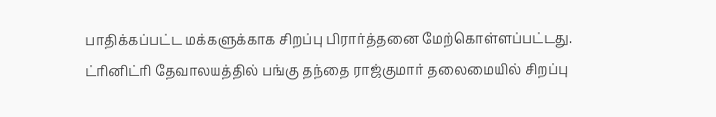பாதிக்கப்பட்ட மக்களுக்காக சிறப்பு பிரார்த்தனை மேற்கொள்ளப்பட்டது.
ட்ரினிட்ரி தேவாலயத்தில் பங்கு தந்தை ராஜ்குமார் தலைமையில் சிறப்பு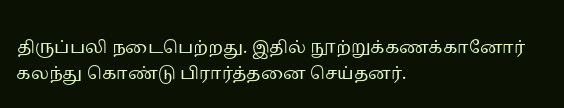திருப்பலி நடைபெற்றது. இதில் நூற்றுக்கணக்கானோர் கலந்து கொண்டு பிரார்த்தனை செய்தனர்.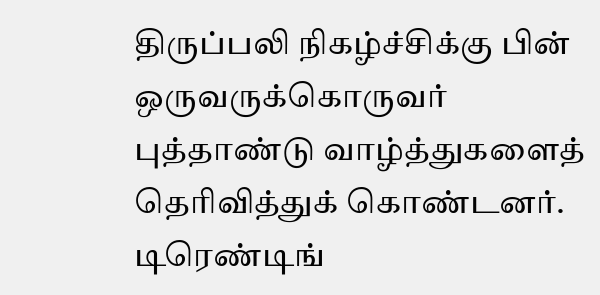திருப்பலி நிகழ்ச்சிக்கு பின் ஒருவருக்கொருவர் புத்தாண்டு வாழ்த்துகளைத் தெரிவித்துக் கொண்டனர்.
டிரெண்டிங்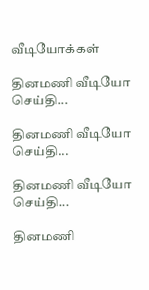வீடியோக்கள்

தினமணி வீடியோ செய்தி...

தினமணி வீடியோ செய்தி...

தினமணி வீடியோ செய்தி...

தினமணி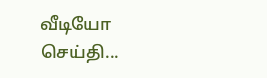வீடியோ செய்தி...